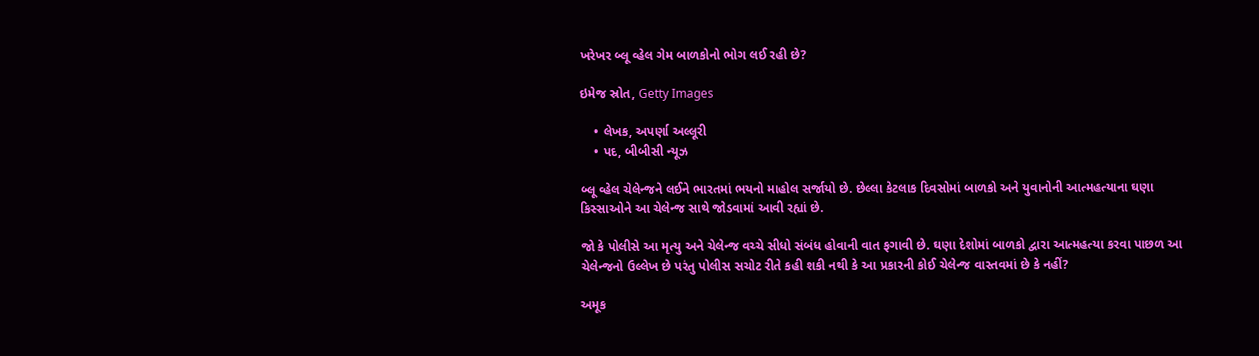ખરેખર બ્લૂ વ્હેલ ગેમ બાળકોનો ભોગ લઈ રહી છે?

ઇમેજ સ્રોત, Getty Images

    • લેખક, અપર્ણા અલ્લૂરી
    • પદ, બીબીસી ન્યૂઝ

બ્લૂ વ્હેલ ચેલેન્જને લઈને ભારતમાં ભયનો માહોલ સર્જાયો છે. છેલ્લા કેટલાક દિવસોમાં બાળકો અને યુવાનોની આત્મહત્યાના ઘણા કિસ્સાઓને આ ચેલેન્જ સાથે જોડવામાં આવી રહ્યાં છે.

જો કે પોલીસે આ મૃત્યુ અને ચેલેન્જ વચ્ચે સીધો સંબંધ હોવાની વાત ફગાવી છે. ઘણા દેશોમાં બાળકો દ્વારા આત્મહત્યા કરવા પાછળ આ ચેલેન્જનો ઉલ્લેખ છે પરંતુ પોલીસ સચોટ રીતે કહી શકી નથી કે આ પ્રકારની કોઈ ચેલેન્જ વાસ્તવમાં છે કે નહીં?

અમૂક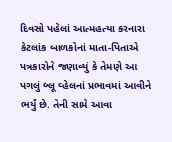દિવસો પહેલાં આત્મહત્યા કરનારા કેટલાંક બાળકોનાં માતા-પિતાએ પત્રકારોને જણાવ્યું કે તેમણે આ પગલું બ્લૂ વ્હેલનાં પ્રભાવમાં આવીને ભર્યું છે. તેની સામે આવા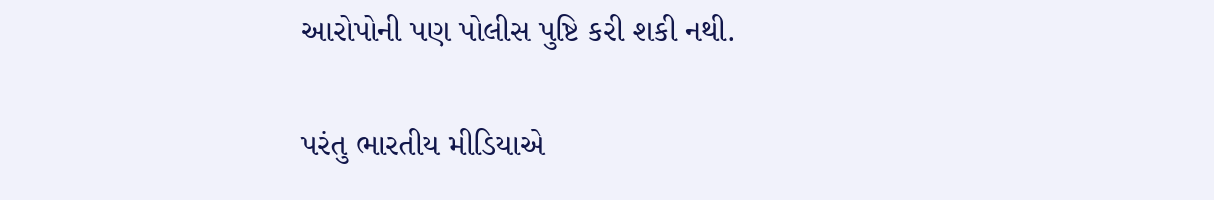આરોપોની પણ પોલીસ પુષ્ટિ કરી શકી નથી.

પરંતુ ભારતીય મીડિયાએ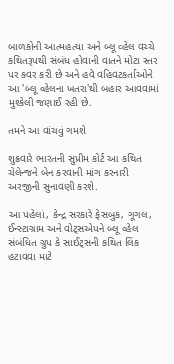બાળકોની આત્મહત્યા અને બ્લૂ વ્હેલ વચ્ચે કથિતરૂપથી સંબંધ હોવાની વાતને મોટા સ્તર પર કવર કરી છે અને હવે વહિવટકર્તાઓને આ 'બ્લૂ વ્હેલના ખતરા'થી બહાર આવવામાં મુશ્કેલી જણાઈ રહી છે.

તમને આ વાંચવું ગમશે

શુક્રવારે ભારતની સુપ્રીમ કોર્ટ આ કથિત ચેલેન્જને બેન કરવાની માંગ કરનારી અરજીની સુનાવણી કરશે.

આ પહેલાં, કેન્દ્ર સરકારે ફેસબુક, ગૂગલ, ઈન્સ્ટાગ્રામ અને વોટ્સએપને બ્લૂ વ્હેલ સંબંધિત ગ્રુપ કે સાઈટ્સની કથિત લિંક હટાવવા માટે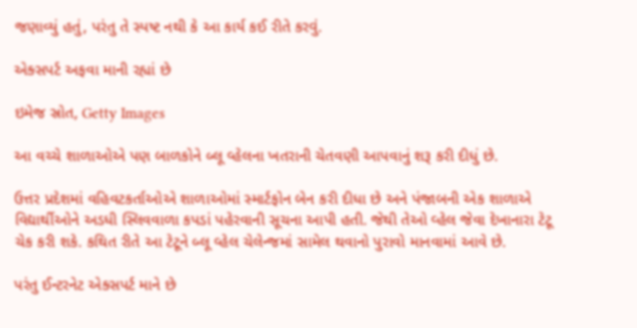જણાવ્યું હતું, પરંતુ તે સ્પષ્ટ નથી કે આ કાર્ય કઈ રીતે કરવું.

એક્સપર્ટ અફવા માની રહ્યાં છે

ઇમેજ સ્રોત, Getty Images

આ વચ્ચે શાળાઓએ પણ બાળકોને બ્લૂ વ્હેલના ખતરાની ચેતવણી આપવાનું શરૂ કરી દીધું છે.

ઉત્તર પ્રદેશમાં વહિવટકર્તાઓએ શાળાઓમાં સ્માર્ટફોન બેન કરી દીધા છે અને પંજાબની એક શાળાએ વિદ્યાર્થીઓને અડધી સ્લિવવાળા કપડાં પહેરવાની સૂચના આપી હતી. જેથી તેઓ વ્હેલ જેવા દેખાનારા ટેટૂ ચેક કરી શકે. કથિત રીતે આ ટેટૂને બ્લૂ વ્હેલ ચેલેન્જમાં સામેલ થવાનો પુરાવો માનવામાં આવે છે.

પરંતુ ઈન્ટરનેટ એક્સપર્ટ માને છે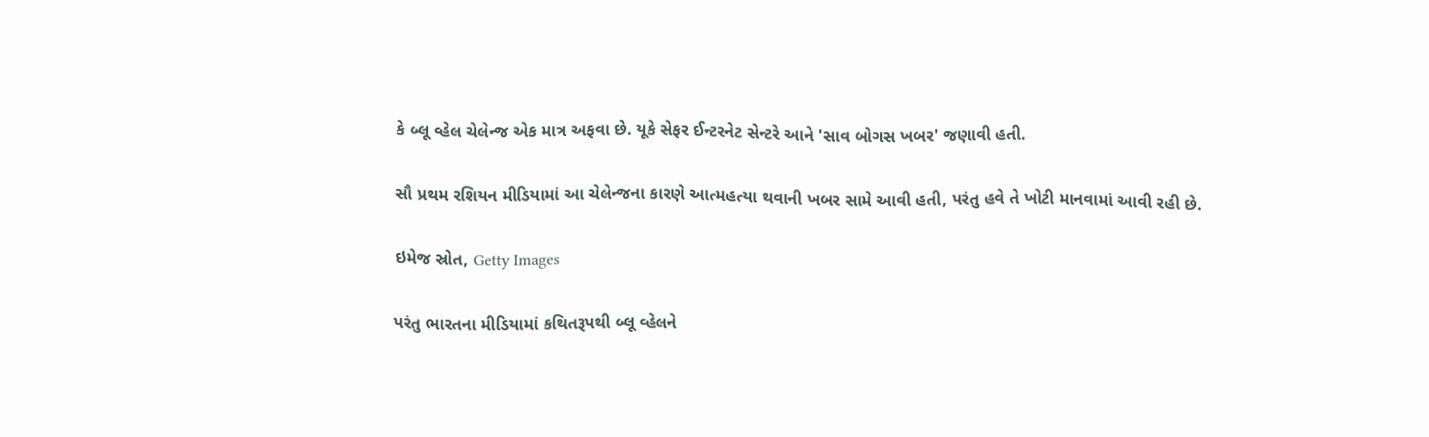કે બ્લૂ વ્હેલ ચેલેન્જ એક માત્ર અફવા છે. યૂકે સેફર ઈન્ટરનેટ સેન્ટરે આને 'સાવ બોગસ ખબર' જણાવી હતી.

સૌ પ્રથમ રશિયન મીડિયામાં આ ચેલેન્જના કારણે આત્મહત્યા થવાની ખબર સામે આવી હતી, પરંતુ હવે તે ખોટી માનવામાં આવી રહી છે.

ઇમેજ સ્રોત, Getty Images

પરંતુ ભારતના મીડિયામાં કથિતરૂપથી બ્લૂ વ્હેલને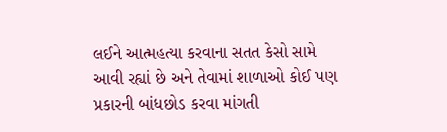લઈને આત્મહત્યા કરવાના સતત કેસો સામે આવી રહ્યાં છે અને તેવામાં શાળાઓ કોઈ પણ પ્રકારની બાંધછોડ કરવા માંગતી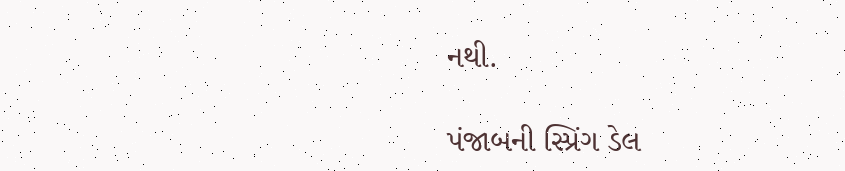નથી.

પંજાબની સ્પ્રિંગ ડેલ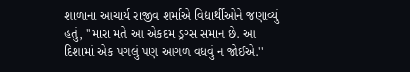શાળાના આચાર્ય રાજીવ શર્માએ વિદ્યાર્થીઓને જણાવ્યું હતું, ''મારા મતે આ એકદમ ડ્રગ્સ સમાન છે. આ દિશામાં એક પગલું પણ આગળ વધવું ન જોઈએ.''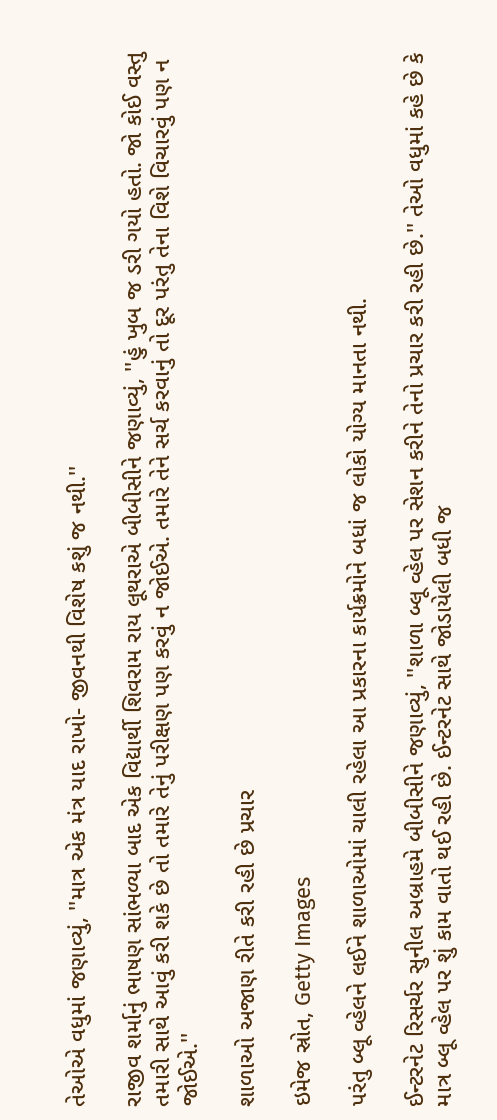તેઓએ વધુમાં જણાવ્યું, ''માત્ર એક મંત્ર યાદ રાખો- જીવનથી વિશેષ કશું જ નથી.''

રાજીવ શર્માનું ભાષણ સાંભળ્યા બાદ એક વિદ્યાર્થી શિવરામ રાય લૂથરાએ બીબીસીને જણાવ્યું, ''હું ખુબ જ ડરી ગયો હતો. જો કોઈ વસ્તુ તમારી સાથે આવું કરી શકે છે તો તમારે તેનું પરીક્ષણ પણ કરવું ન જોઈએ. તમારે તેને સર્ચ કરવાનું તો દૂર પરંતુ તેના વિશે વિચારવું પણ ન જોઈએ.''

શાળાઓ અજાણ રીતે કરી રહી છે પ્રચાર

ઇમેજ સ્રોત, Getty Images

પરંતુ બ્લૂ વ્હેલને લઈને શાળાઓમાં ચાલી રહેલા આ પ્રકારના કાર્યક્રમોને બધાં જ લોકો યોગ્ય માનતા નથી.

ઈન્ટરનેટ રિસર્ચર સુનીલ અબ્રાહમે બીબીસીને જણાવ્યું, ''શાળા બ્લૂ વ્હેલ પર સેશન કરીને તેનો પ્રચાર કરી રહી છે.'' તેઓ વધુમાં કહે છે કે માત્ર બ્લૂ વ્હેલ પર શું કામ વાતો થઈ રહી છે. ઈન્ટરનેટ સાથે જોડાયેલી બધી જ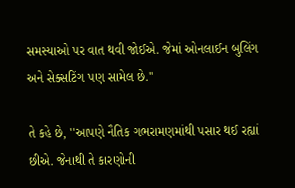સમસ્યાઓ પર વાત થવી જોઈએ. જેમાં ઓનલાઈન બુલિંગ અને સેક્સટિંગ પણ સામેલ છે.''

તે કહે છે, ''આપણે નૈતિક ગભરામણમાંથી પસાર થઈ રહ્યાં છીએ. જેનાથી તે કારણોની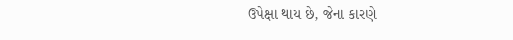ઉપેક્ષા થાય છે, જેના કારણે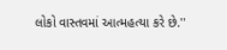લોકો વાસ્તવમાં આત્મહત્યા કરે છે.''